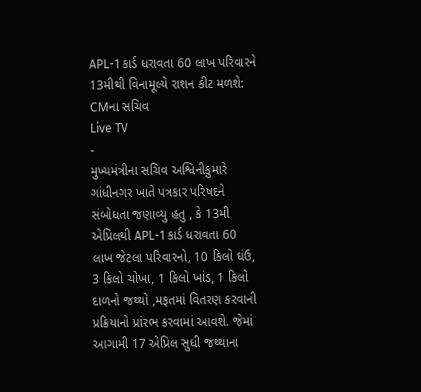APL-1 કાર્ડ ધરાવતા 60 લાખ પરિવારને 13મીથી વિનામૂલ્યે રાશન કીટ મળશે: CMના સચિવ
Live TV
-
મુખ્યમંત્રીના સચિવ અશ્વિનીકુમારે ગાંધીનગર ખાતે પત્રકાર પરિષદને સંબોધતા જણાવ્યુ હતુ , કે 13મી એપ્રિલથી APL-1 કાર્ડ ધરાવતા 60 લાખ જેટલા પરિવારનો, 10 કિલો ઘંઉ, 3 કિલો ચોખા, 1 કિલો ખાંડ, 1 કિલો દાળનો જથ્થો ,મફતમાં વિતરણ કરવાની પ્રક્રિયાનો પ્રાંરભ કરવામાં આવશે. જેમાં આગામી 17 એપ્રિલ સુધી જથ્થાના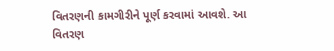વિતરણની કામગીરીને પૂર્ણ કરવામાં આવશે. આ વિતરણ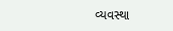વ્યવસ્થા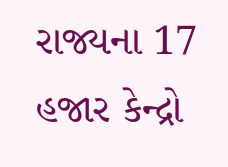રાજ્યના 17 હજાર કેન્દ્રો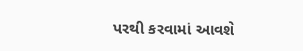પરથી કરવામાં આવશે